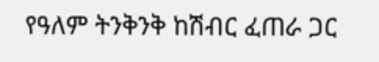የዓለም ትንቅንቅ ከሽብር ፈጠራ ጋር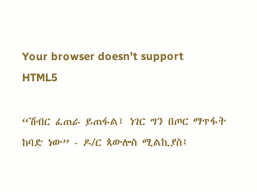Your browser doesn’t support HTML5

“ሽብር ፈጠራ ይጠፋል፤ ነገር ግን በጦር ማጥፋት ከባድ ነው” - ዶ/ር ጳውሎስ ሚልኪያስ፤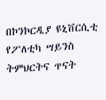በኮንኮርዲያ ዩኒቨርሲቲ የፖለቲካ ሣይንስ ትምህርትና ጥናት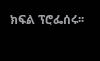ክፍል ፕሮፌሰሩ፡፡